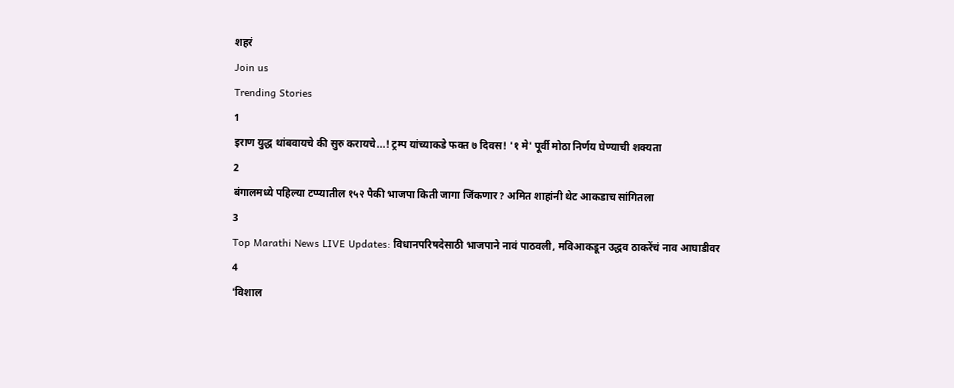शहरं
Join us
Trending Stories
1
इराण युद्ध थांबवायचे की सुरु करायचे...! ट्रम्प यांच्याकडे फक्त ७ दिवस! '१ मे' पूर्वी मोठा निर्णय घेण्याची शक्यता
2
बंगालमध्ये पहिल्या टप्प्यातील १५२ पैकी भाजपा किती जागा जिंकणार? अमित शाहांनी थेट आकडाच सांगितला
3
Top Marathi News LIVE Updates: विधानपरिषदेसाठी भाजपाने नावं पाठवली, मविआकडून उद्धव ठाकरेंचं नाव आघाडीवर
4
'विशाल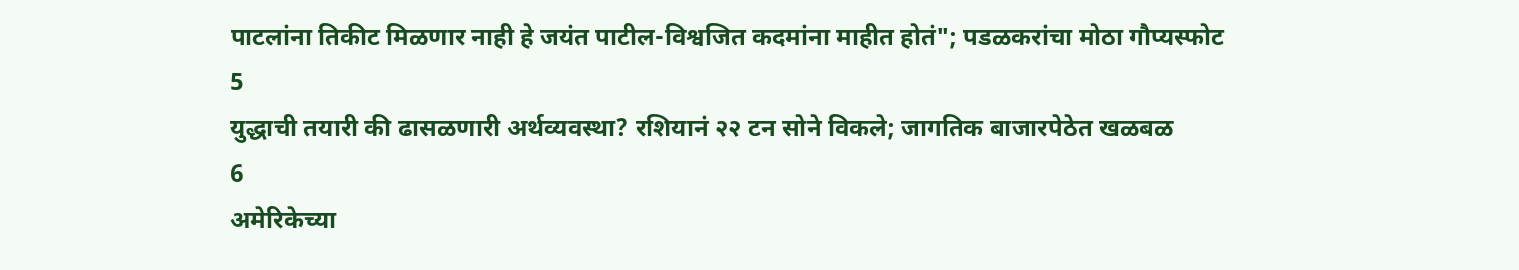पाटलांना तिकीट मिळणार नाही हे जयंत पाटील-विश्वजित कदमांना माहीत होतं"; पडळकरांचा मोठा गौप्यस्फोट
5
युद्धाची तयारी की ढासळणारी अर्थव्यवस्था? रशियानं २२ टन सोने विकले; जागतिक बाजारपेठेत खळबळ
6
अमेरिकेच्या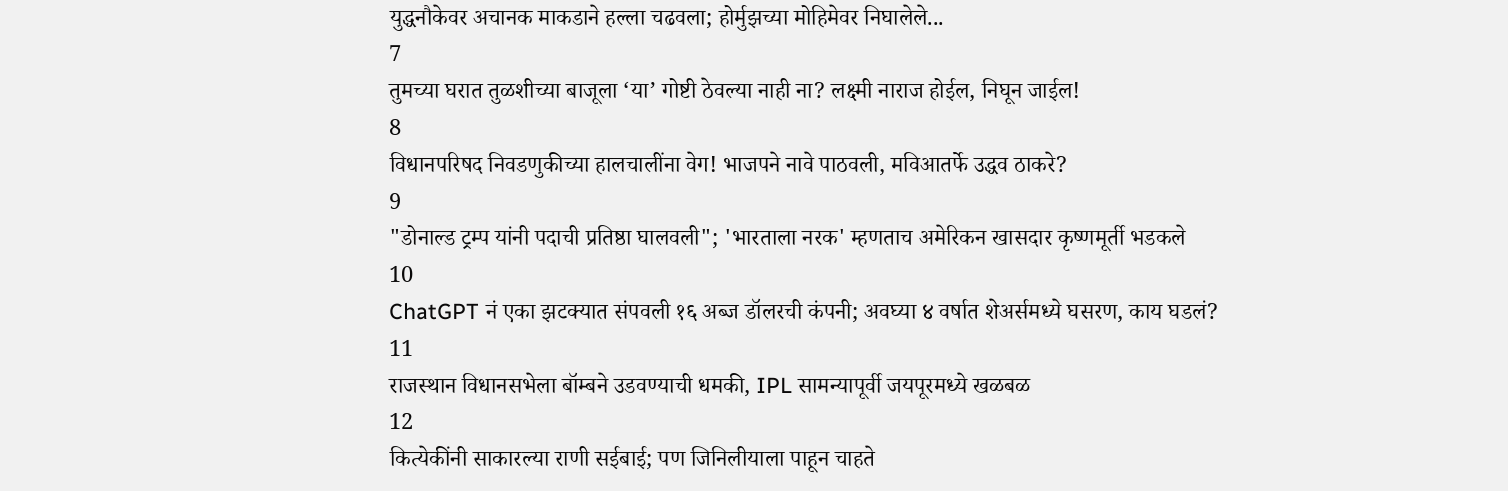युद्धनौकेवर अचानक माकडाने हल्ला चढवला; होर्मुझच्या मोहिमेवर निघालेले...
7
तुमच्या घरात तुळशीच्या बाजूला ‘या’ गोष्टी ठेवल्या नाही ना? लक्ष्मी नाराज होईल, निघून जाईल!
8
विधानपरिषद निवडणुकीच्या हालचालींना वेग! भाजपने नावे पाठवली, मविआतर्फे उद्धव ठाकरे?
9
"डोनाल्ड ट्रम्प यांनी पदाची प्रतिष्ठा घालवली"; 'भारताला नरक' म्हणताच अमेरिकन खासदार कृष्णमूर्ती भडकले
10
ChatGPT नं एका झटक्यात संपवली १६ अब्ज डॉलरची कंपनी; अवघ्या ४ वर्षात शेअर्समध्ये घसरण, काय घडलं?
11
राजस्थान विधानसभेला बॉम्बने उडवण्याची धमकी, IPL सामन्यापूर्वी जयपूरमध्ये खळबळ
12
कित्येकींनी साकारल्या राणी सईबाई; पण जिनिलीयाला पाहून चाहते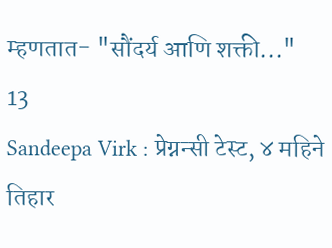म्हणतात- "सौंदर्य आणि शक्ती..."
13
Sandeepa Virk : प्रेग्नन्सी टेस्ट, ४ महिने तिहार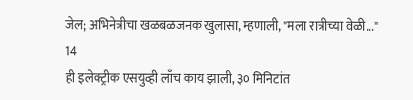जेल; अभिनेत्रीचा खळबळजनक खुलासा, म्हणाली, "मला रात्रीच्या वेळी..."
14
ही इलेक्ट्रीक एसयुव्ही लाँच काय झाली, ३० मिनिटांत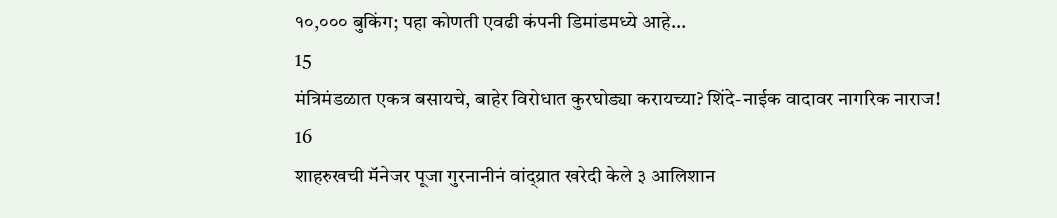१०,००० बुकिंग; पहा कोणती एवढी कंपनी डिमांडमध्ये आहे...
15
मंत्रिमंडळात एकत्र बसायचे, बाहेर विरोधात कुरघोड्या करायच्या? शिंदे-नाईक वादावर नागरिक नाराज!
16
शाहरुखची मॅनेजर पूजा गुरनानीनं वांद्य्रात खरेदी केले ३ आलिशान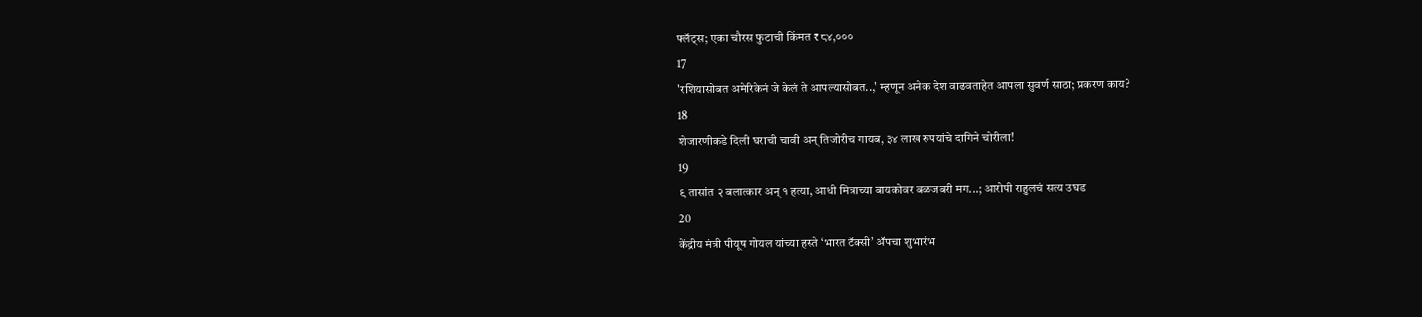फ्लॅट्स; एका चौरस फुटाची किंमत ₹८४,०००
17
'रशियासोबत अमेरिकेनं जे केलं ते आपल्यासोबत..,' म्हणून अनेक देश वाढवताहेत आपला सुवर्ण साठा; प्रकरण काय?
18
शेजारणीकडे दिली घराची चावी अन् तिजोरीच गायब, ३४ लाख रुपयांचे दागिने चोरीला!
19
९ तासांत २ बलात्कार अन् १ हत्या, आधी मित्राच्या बायकोवर बळजबरी मग...; आरोपी राहुलचं सत्य उघड
20
केंद्रीय मंत्री पीयूष गोयल यांच्या हस्ते ‘भारत टॅक्सी’ ॲपचा शुभारंभ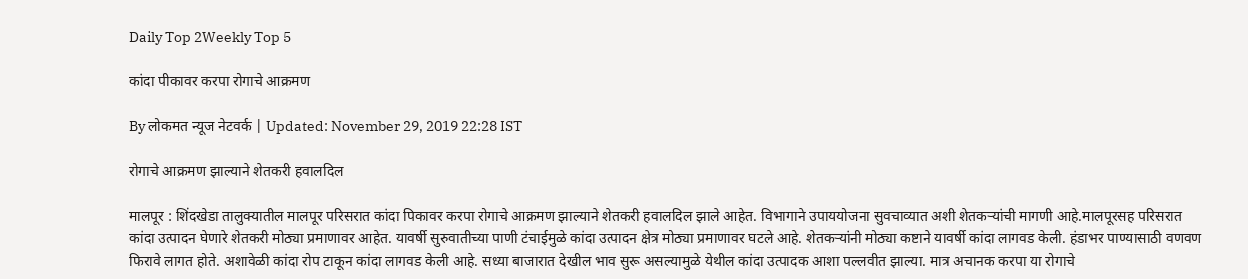Daily Top 2Weekly Top 5

कांदा पीकावर करपा रोगाचे आक्रमण

By लोकमत न्यूज नेटवर्क | Updated: November 29, 2019 22:28 IST

रोगाचे आक्रमण झाल्याने शेतकरी हवालदिल

मालपूर : शिंदखेडा तालुक्यातील मालपूर परिसरात कांदा पिकावर करपा रोगाचे आक्रमण झाल्याने शेतकरी हवालदिल झाले आहेत. विभागाने उपाययोजना सुवचाव्यात अशी शेतकऱ्यांची मागणी आहे.मालपूरसह परिसरात कांदा उत्पादन घेणारे शेतकरी मोठ्या प्रमाणावर आहेत. यावर्षी सुरुवातीच्या पाणी टंचाईमुळे कांदा उत्पादन क्षेत्र मोठ्या प्रमाणावर घटले आहे. शेतकऱ्यांनी मोठ्या कष्टाने यावर्षी कांदा लागवड केली. हंडाभर पाण्यासाठी वणवण फिरावे लागत होते. अशावेळी कांदा रोप टाकून कांदा लागवड केली आहे. सध्या बाजारात देखील भाव सुरू असल्यामुळे येथील कांदा उत्पादक आशा पल्लवीत झाल्या. मात्र अचानक करपा या रोगाचे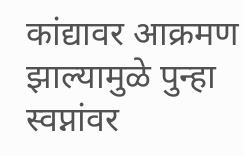कांद्यावर आक्रमण झाल्यामुळे पुन्हा स्वप्नांवर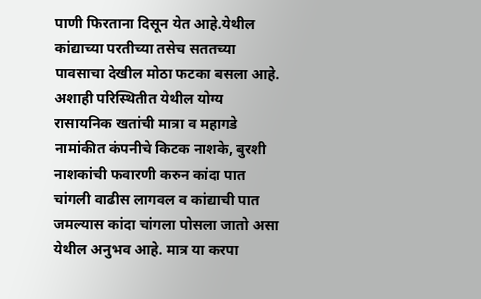पाणी फिरताना दिसून येत आहे.येथील कांद्याच्या परतीच्या तसेच सततच्या पावसाचा देखील मोठा फटका बसला आहे. अशाही परिस्थितीत येथील योग्य रासायनिक खतांची मात्रा व महागडे नामांकीत कंपनीचे किटक नाशके, बुरशी नाशकांची फवारणी करुन कांदा पात चांगली वाढीस लागवल व कांद्याची पात जमल्यास कांदा चांगला पोसला जातो असा येथील अनुभव आहे. मात्र या करपा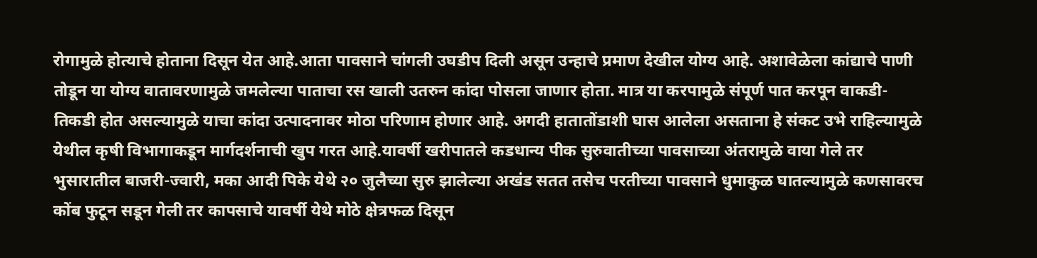रोगामुळे होत्याचे होताना दिसून येत आहे.आता पावसाने चांगली उघडीप दिली असून उन्हाचे प्रमाण देखील योग्य आहे. अशावेळेला कांद्याचे पाणी तोडून या योग्य वातावरणामुळे जमलेल्या पाताचा रस खाली उतरुन कांदा पोसला जाणार होता. मात्र या करपामुळे संपूर्ण पात करपून वाकडी-तिकडी होत असल्यामुळे याचा कांदा उत्पादनावर मोठा परिणाम होणार आहे. अगदी हातातोंडाशी घास आलेला असताना हे संकट उभे राहिल्यामुळे येथील कृषी विभागाकडून मार्गदर्शनाची खुप गरत आहे.यावर्षी खरीपातले कडधान्य पीक सुरुवातीच्या पावसाच्या अंतरामुळे वाया गेले तर भुसारातील बाजरी-ज्वारी, मका आदी पिके येथे २० जुलैच्या सुरु झालेल्या अखंड सतत तसेच परतीच्या पावसाने धुमाकुळ घातल्यामुळे कणसावरच कोंब फुटून सडून गेली तर कापसाचे यावर्षी येथे मोठे क्षेत्रफळ दिसून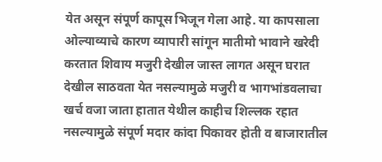येत असून संपूर्ण कापूस भिजून गेला आहे. या कापसाला ओल्याव्याचे कारण व्यापारी सांगून मातीमो भावाने खरेदी करतात शिवाय मजुरी देखील जास्त लागत असून घरात देखील साठवता येत नसल्यामुळे मजुरी व भागभांडवलाचा खर्च वजा जाता हातात येथील काहीच शिल्लक रहात नसल्यामुळे संपूर्ण मदार कांदा पिकावर होती व बाजारातील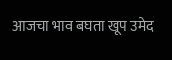आजचा भाव बघता खूप उमेद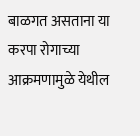बाळगत असताना या करपा रोगाच्या आक्रमणामुळे येथील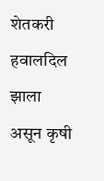शेतकरी हवालदिल झाला असून कृषी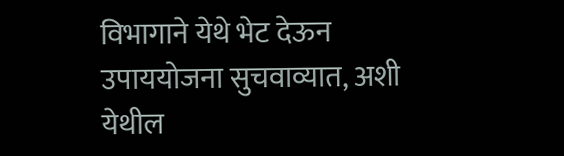विभागाने येथे भेट देऊन उपाययोजना सुचवाव्यात, अशी येथील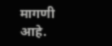मागणी आहे.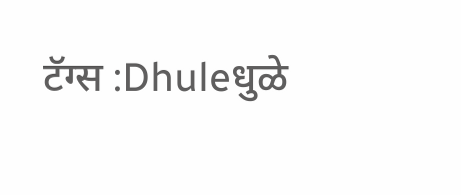टॅग्स :Dhuleधुळे